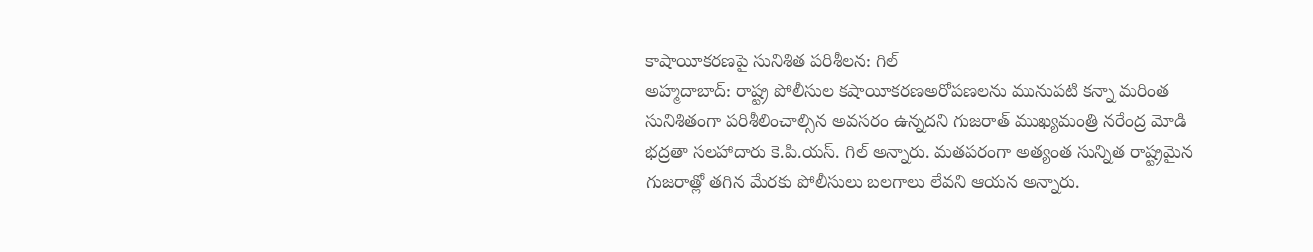కాషాయీకరణపై సునిశిత పరిశీలన: గిల్
అహ్మదాబాద్: రాష్ట్ర పోలీసుల కషాయీకరణఅరోపణలను మునుపటి కన్నా మరింత సునిశితంగా పరిశీలించాల్సిన అవసరం ఉన్నదని గుజరాత్ ముఖ్యమంత్రి నరేంద్ర మోడి భద్రతా సలహాదారు కె.పి.యస్. గిల్ అన్నారు. మతపరంగా అత్యంత సున్నిత రాష్ట్రమైన గుజరాత్లో తగిన మేరకు పోలీసులు బలగాలు లేవని ఆయన అన్నారు.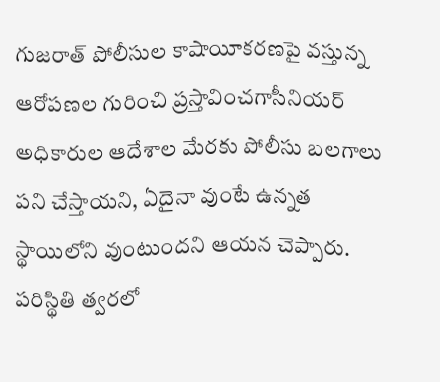గుజరాత్ పోలీసుల కాషాయీకరణపై వస్తున్న ఆరోపణల గురించి ప్రస్తావించగాసీనియర్ అధికారుల ఆదేశాల మేరకు పోలీసు బలగాలు పని చేస్తాయని, ఏదైనా వుంటే ఉన్నత స్థాయిలోని వుంటుందని ఆయన చెప్పారు. పరిస్థితి త్వరలో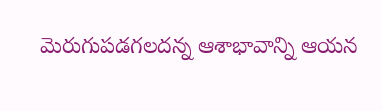మెరుగుపడగలదన్న ఆశాభావాన్ని ఆయన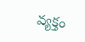వ్యక్తం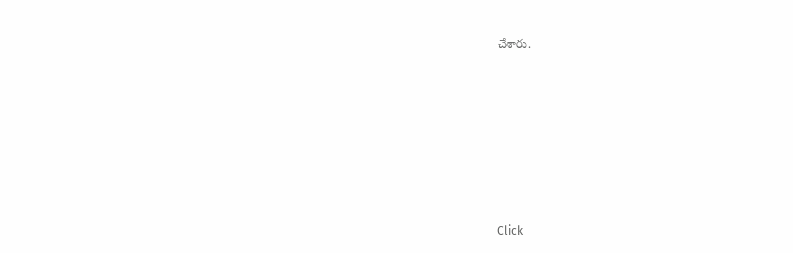చేశారు.












Click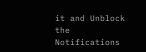it and Unblock the Notifications